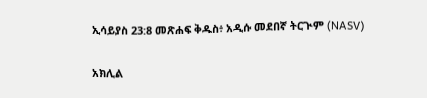ኢሳይያስ 23:8 መጽሐፍ ቅዱስ፥ አዲሱ መደበኛ ትርጒም (NASV)

አክሊል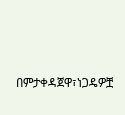በምታቀዳጀዋ፣ነጋዴዎቿ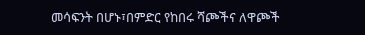መሳፍንት በሆኑ፣በምድር የከበሩ ሻጮችና ለዋጮች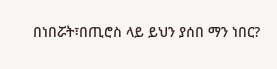በነበሯት፣በጢሮስ ላይ ይህን ያሰበ ማን ነበር?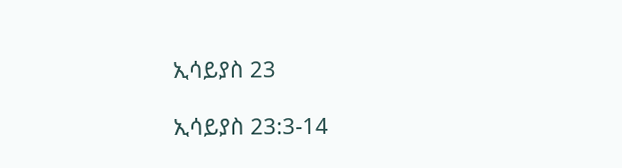ኢሳይያስ 23

ኢሳይያስ 23:3-14